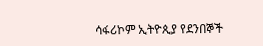ሳፋሪኮም ኢትዮጲያ የደንበኞች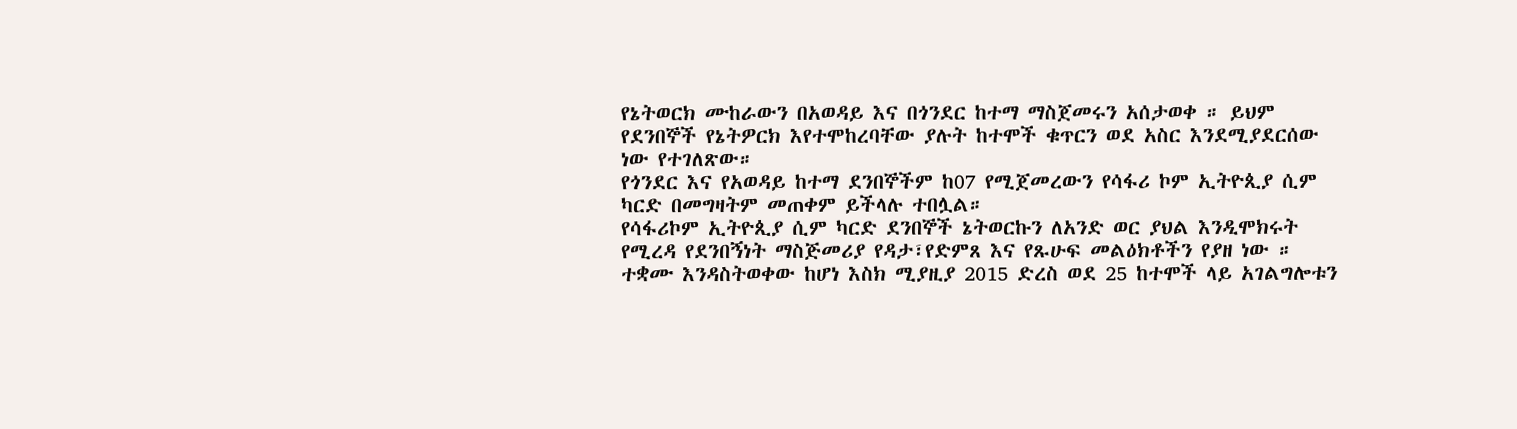የኔትወርክ ሙከራውን በአወዳይ እና በጎንደር ከተማ ማስጀመሩን አሰታወቀ ። ይህም የደንበኞች የኔትዎርክ እየተሞከረባቸው ያሉት ከተሞች ቁጥርን ወደ አስር እንደሚያደርሰው ነው የተገለጽው።
የጎንደር እና የአወዳይ ከተማ ደንበኞችም ከ07 የሚጀመረውን የሳፋሪ ኮም ኢትዮጲያ ሲም ካርድ በመግዛትም መጠቀም ይችላሉ ተበሏል።
የሳፋሪኮም ኢትዮጲያ ሲም ካርድ ደንበኞች ኔትወርኩን ለአንድ ወር ያህል እንዲሞክሩት የሚረዳ የደንበኝነት ማስጅመሪያ የዳታ፣የድምጸ እና የጹሁፍ መልዕክቶችን የያዘ ነው ።
ተቋሙ እንዳስትወቀው ከሆነ እስክ ሚያዚያ 2015 ድረስ ወደ 25 ከተሞች ላይ አገልግሎቱን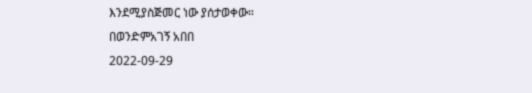እንደሚያስጅመር ነው ያሰታወቀው።
በወንድምአገኝ አበበ
2022-09-29